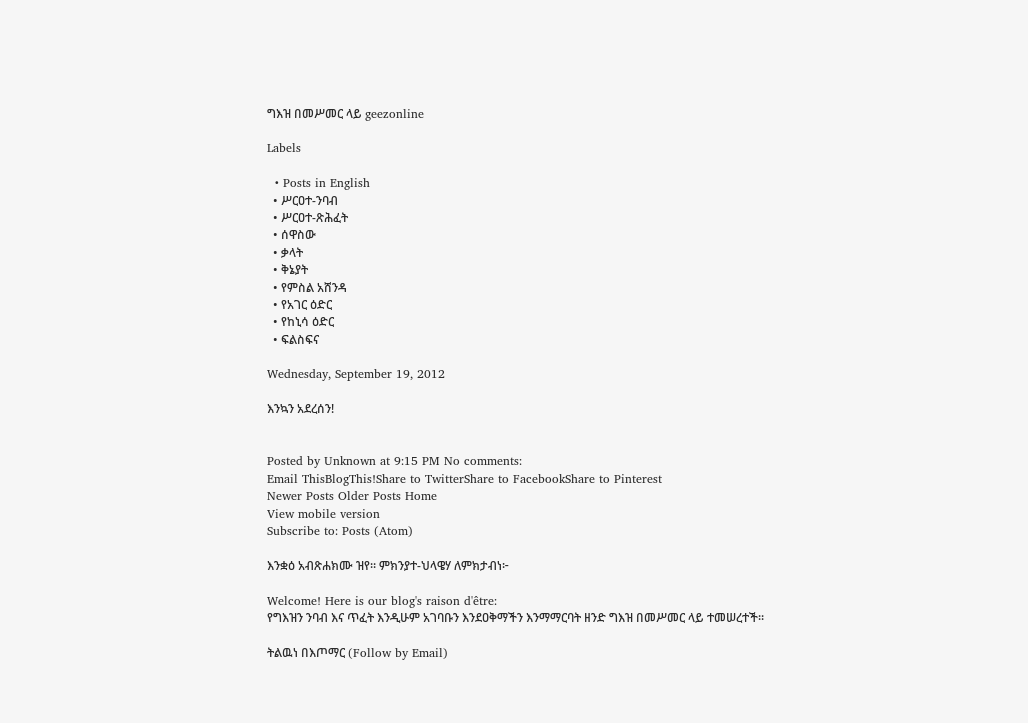ግእዝ በመሥመር ላይ geezonline

Labels

  • Posts in English
  • ሥርዐተ-ንባብ
  • ሥርዐተ-ጽሕፈት
  • ሰዋስው
  • ቃላት
  • ቅኔያት
  • የምስል አሸንዳ
  • የአገር ዕድር
  • የከኒሳ ዕድር
  • ፍልስፍና

Wednesday, September 19, 2012

እንኳን አደረሰን!


Posted by Unknown at 9:15 PM No comments:
Email ThisBlogThis!Share to TwitterShare to FacebookShare to Pinterest
Newer Posts Older Posts Home
View mobile version
Subscribe to: Posts (Atom)

እንቋዕ አብጽሐክሙ ዝየ። ምክንያተ-ህላዌሃ ለምክታብነ፦

Welcome! Here is our blog's raison d'être:
የግእዝን ንባብ እና ጥፈት እንዲሁም አገባቡን እንደዐቅማችን እንማማርባት ዘንድ ግእዝ በመሥመር ላይ ተመሠረተች።

ትልዉነ በእጦማር (Follow by Email)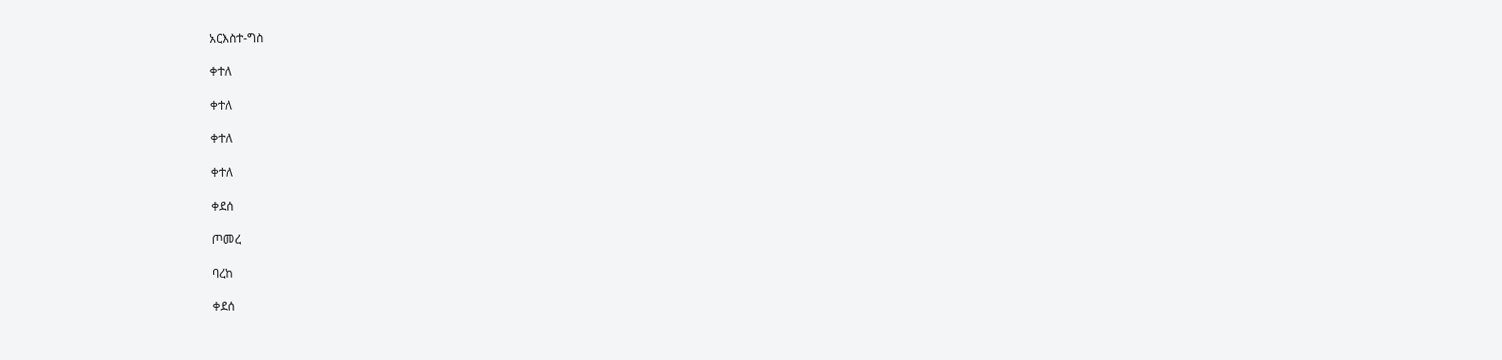አርእስተ-ግስ

ቀተለ

ቀተለ

ቀተለ

ቀተለ

ቀደሰ

ጦመረ

ባረከ

ቀደሰ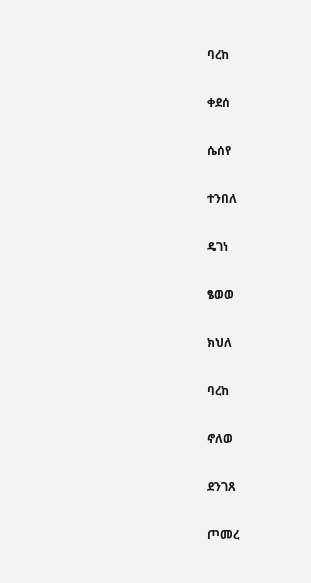ባረከ

ቀደሰ

ሴሰየ

ተንበለ

ዴገነ

ፄወወ

ክህለ

ባረከ

ኖለወ

ደንገጸ

ጦመረ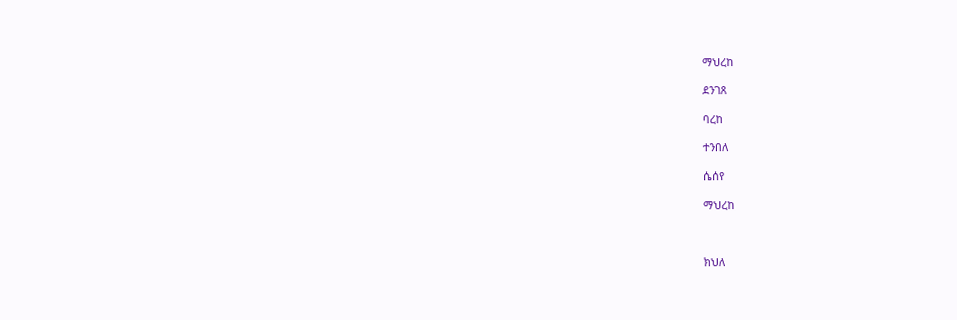ማህረከ

ደንገጸ

ባረከ

ተንበለ

ሴሰየ

ማህረከ



ክህለ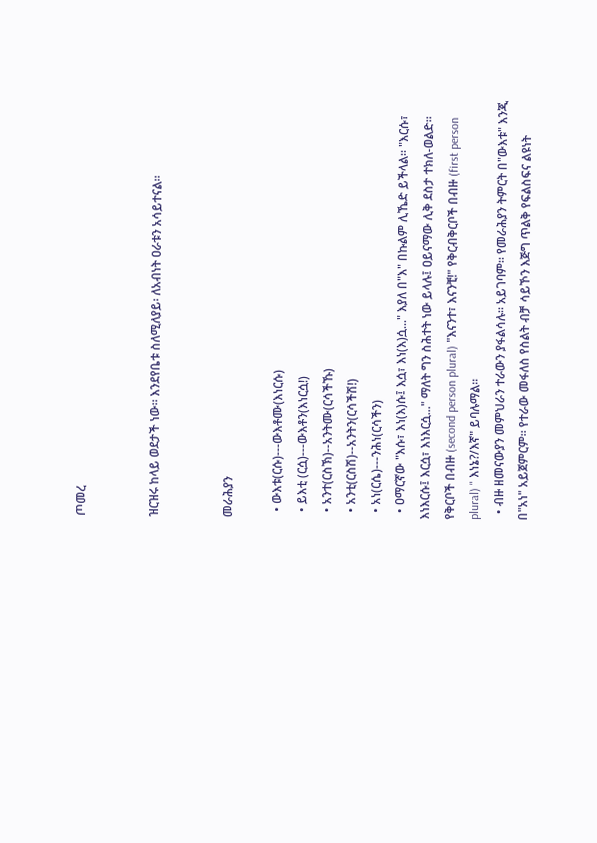ጦመረ


ዝርዝሩ ከላይ ወደታች ነው። እንደየቤቱ ስለሚለያይ፡ ለአብነት ዐራቱን አሳይተናል።


መራሕያን

  • ውእቱ(ርሱ)---ውእቶሙ(እነርሱ)
  • ይእቲ (ርሷ)---ውእቶን(እነርሷ!)
  • አንተ(ርስኽ)--አንትሙ(ርሳችኹ)
  • አንቲ(ርስሽ)--አንትን(ርሳችሽ!)
  • አነ(ርሴ)---ንሕነ(ርሳችን)
  • ዐማርኛው "እሱ፣ እነ(እ)ሱ፤ እሷ፣ እነ(እ)ሷ..." እያለ በ"እ" በኩልም ሊኼድ ይችላል። "እርሱ፣ እነእርሱ፤ እርሷ፣ እነእርሷ..." ማለት ግን ስሕተት ነው ይላሉ፤ ዐይናማው ሊቅ ደስታ ተክለ-ወልድ። የቅርቦች በብዙ (second person plural) "እናንተ፣ እናንቺ!" የቅርብቅርቦች በብዙ (first person plural) " እነኔ?/እኛ" ይባሉማል።
  • ብዙ ዘመናውያን መምህራን ተራውን ያፋልሳሉ። አይገባም። የመራሕያን ትምርት በ"ውእቱ" እንጂ በ"አነ" አይጀምርም። የተራው መፋለስ የስልት ብቻ ሳይኾን እጅግ ጥልቅ የፍልስፍና ልዩነት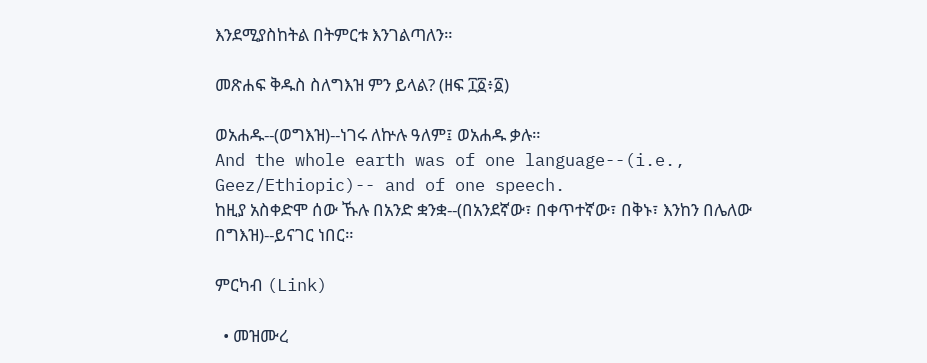እንደሚያስከትል በትምርቱ እንገልጣለን።

መጽሐፍ ቅዱስ ስለግእዝ ምን ይላል? (ዘፍ ፲፩፥፩)

ወአሐዱ--(ወግእዝ)--ነገሩ ለኵሉ ዓለም፤ ወአሐዱ ቃሉ።
And the whole earth was of one language--(i.e., Geez/Ethiopic)-- and of one speech.
ከዚያ አስቀድሞ ሰው ኹሉ በአንድ ቋንቋ--(በአንደኛው፣ በቀጥተኛው፣ በቅኑ፣ እንከን በሌለው በግእዝ)--ይናገር ነበር።

ምርካብ (Link)

  • መዝሙረ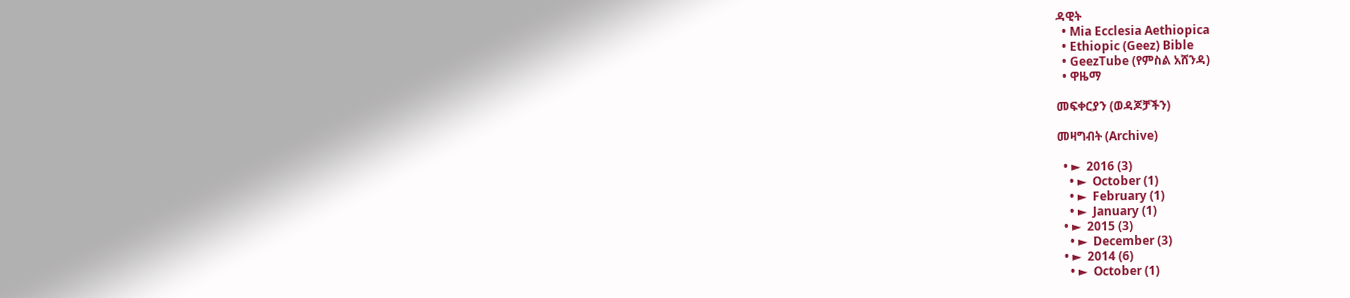ዳዊት
  • Mia Ecclesia Aethiopica
  • Ethiopic (Geez) Bible
  • GeezTube (የምስል አሸንዳ)
  • ዋዜማ

መፍቀርያን (ወዳጆቻችን)

መዛግብት (Archive)

  • ►  2016 (3)
    • ►  October (1)
    • ►  February (1)
    • ►  January (1)
  • ►  2015 (3)
    • ►  December (3)
  • ►  2014 (6)
    • ►  October (1)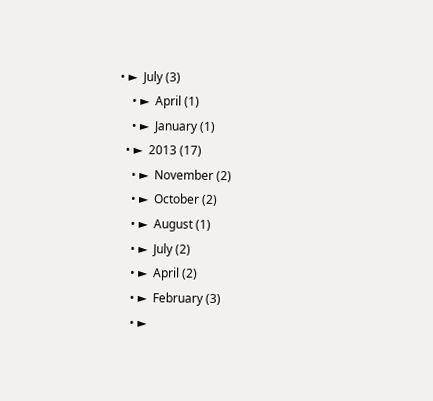• ►  July (3)
    • ►  April (1)
    • ►  January (1)
  • ►  2013 (17)
    • ►  November (2)
    • ►  October (2)
    • ►  August (1)
    • ►  July (2)
    • ►  April (2)
    • ►  February (3)
    • ►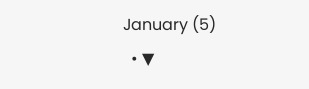January (5)
  • ▼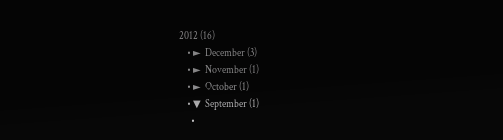2012 (16)
    • ►  December (3)
    • ►  November (1)
    • ►  October (1)
    • ▼  September (1)
      •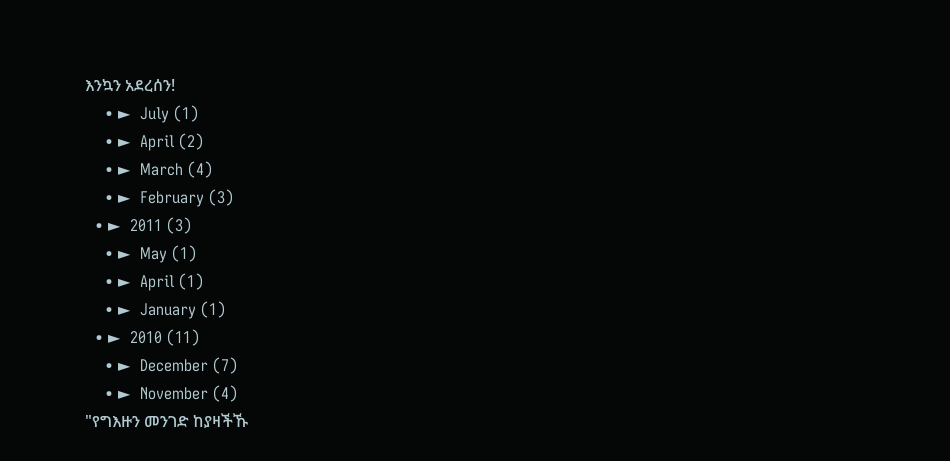እንኳን አደረሰን!
    • ►  July (1)
    • ►  April (2)
    • ►  March (4)
    • ►  February (3)
  • ►  2011 (3)
    • ►  May (1)
    • ►  April (1)
    • ►  January (1)
  • ►  2010 (11)
    • ►  December (7)
    • ►  November (4)
"የግእዙን መንገድ ከያዛችኹ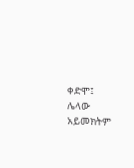ቀድሞ፤ ሌላው አይመክትም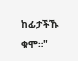ከፊታችኹ ቁሞ።"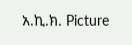አ.ኪ.ክ. Picture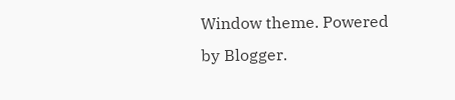Window theme. Powered by Blogger.